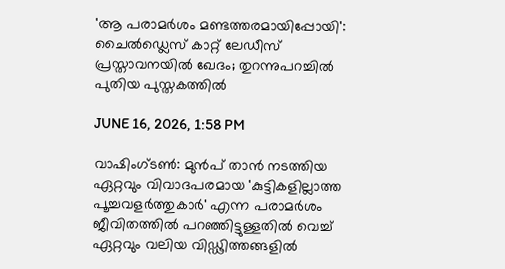'ആ പരാമര്‍ശം മണ്ടത്തരമായിപ്പോയി': ചൈല്‍ഡ്ലെസ് കാറ്റ് ലേഡീസ് പ്രസ്താവനയില്‍ ഖേദം; തുറന്നുപറച്ചില്‍ പുതിയ പുസ്തകത്തില്‍

JUNE 16, 2026, 1:58 PM

വാഷിംഗ്ടണ്‍: മുന്‍പ് താന്‍ നടത്തിയ ഏറ്റവും വിവാദപരമായ 'കുട്ടികളില്ലാത്ത പൂച്ചവളര്‍ത്തുകാര്‍' എന്ന പരാമര്‍ശം ജീവിതത്തില്‍ പറഞ്ഞിട്ടുള്ളതില്‍ വെച്ച് ഏറ്റവും വലിയ വിഡ്ഢിത്തങ്ങളില്‍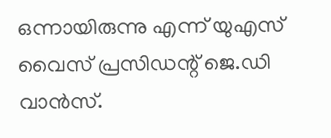ഒന്നായിരുന്നു എന്ന് യുഎസ് വൈസ് പ്രസിഡന്റ് ജെ.ഡി വാന്‍സ്.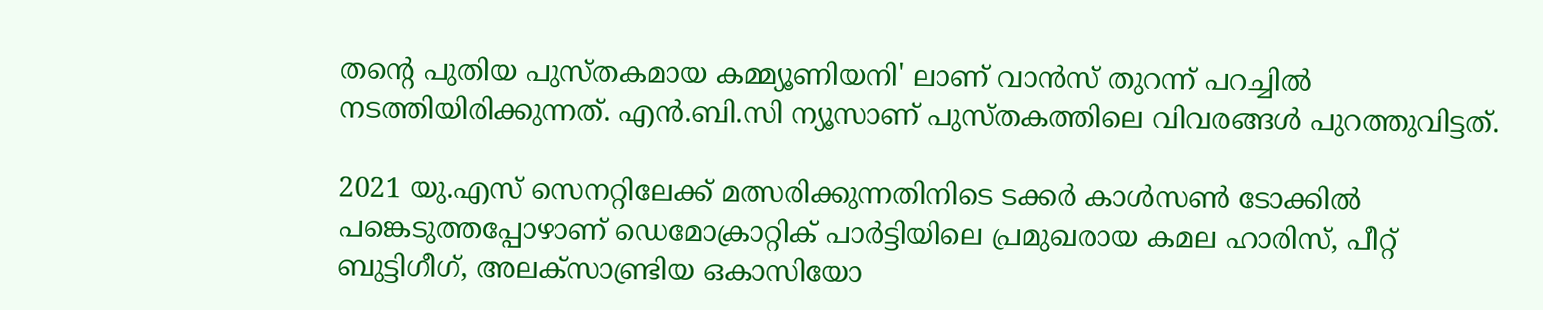തന്റെ പുതിയ പുസ്തകമായ കമ്മ്യൂണിയനി' ലാണ് വാന്‍സ് തുറന്ന് പറച്ചില്‍ നടത്തിയിരിക്കുന്നത്. എന്‍.ബി.സി ന്യൂസാണ് പുസ്തകത്തിലെ വിവരങ്ങള്‍ പുറത്തുവിട്ടത്.

2021 യു.എസ് സെനറ്റിലേക്ക് മത്സരിക്കുന്നതിനിടെ ടക്കര്‍ കാള്‍സണ്‍ ടോക്കില്‍ പങ്കെടുത്തപ്പോഴാണ് ഡെമോക്രാറ്റിക് പാര്‍ട്ടിയിലെ പ്രമുഖരായ കമല ഹാരിസ്, പീറ്റ് ബുട്ടിഗീഗ്, അലക്‌സാണ്ട്രിയ ഒകാസിയോ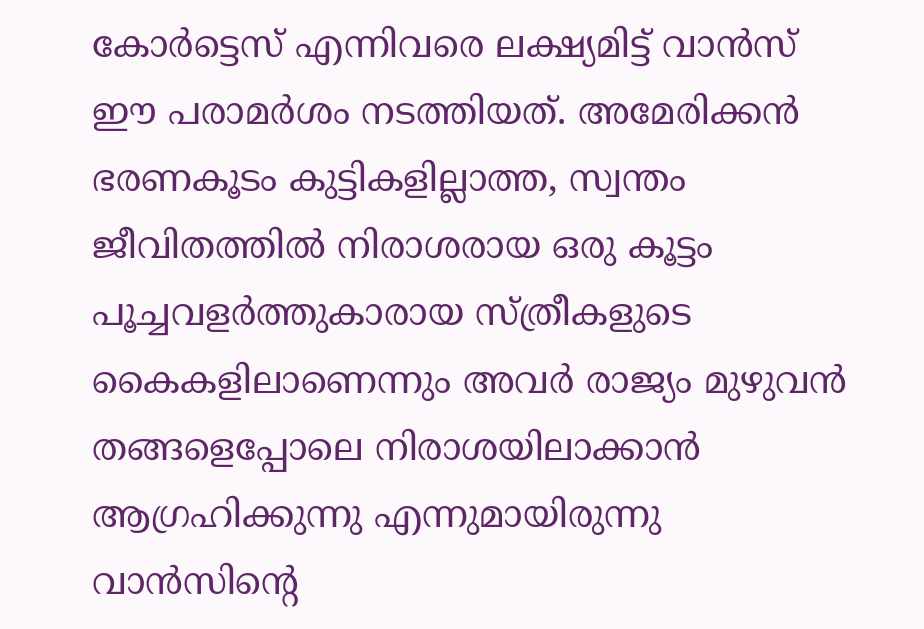കോര്‍ട്ടെസ് എന്നിവരെ ലക്ഷ്യമിട്ട് വാന്‍സ് ഈ പരാമര്‍ശം നടത്തിയത്. അമേരിക്കന്‍ ഭരണകൂടം കുട്ടികളില്ലാത്ത, സ്വന്തം ജീവിതത്തില്‍ നിരാശരായ ഒരു കൂട്ടം പൂച്ചവളര്‍ത്തുകാരായ സ്ത്രീകളുടെ കൈകളിലാണെന്നും അവര്‍ രാജ്യം മുഴുവന്‍ തങ്ങളെപ്പോലെ നിരാശയിലാക്കാന്‍ ആഗ്രഹിക്കുന്നു എന്നുമായിരുന്നു വാന്‍സിന്റെ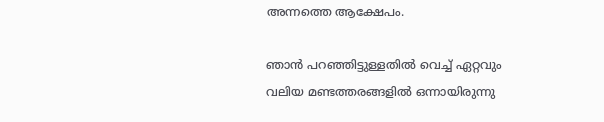അന്നത്തെ ആക്ഷേപം.

ഞാന്‍ പറഞ്ഞിട്ടുള്ളതില്‍ വെച്ച് ഏറ്റവും വലിയ മണ്ടത്തരങ്ങളില്‍ ഒന്നായിരുന്നു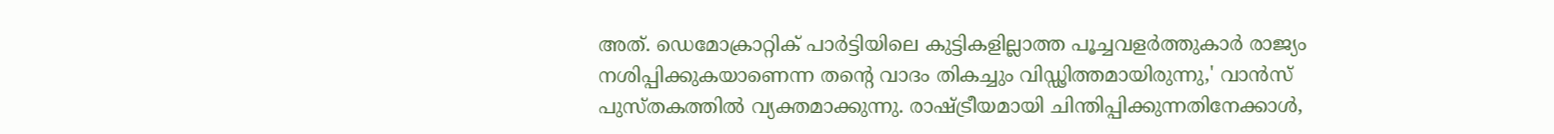അത്. ഡെമോക്രാറ്റിക് പാര്‍ട്ടിയിലെ കുട്ടികളില്ലാത്ത പൂച്ചവളര്‍ത്തുകാര്‍ രാജ്യം നശിപ്പിക്കുകയാണെന്ന തന്റെ വാദം തികച്ചും വിഡ്ഢിത്തമായിരുന്നു,' വാന്‍സ് പുസ്തകത്തില്‍ വ്യക്തമാക്കുന്നു. രാഷ്ട്രീയമായി ചിന്തിപ്പിക്കുന്നതിനേക്കാള്‍,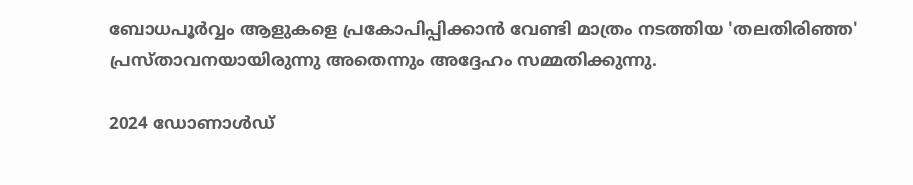ബോധപൂര്‍വ്വം ആളുകളെ പ്രകോപിപ്പിക്കാന്‍ വേണ്ടി മാത്രം നടത്തിയ 'തലതിരിഞ്ഞ' പ്രസ്താവനയായിരുന്നു അതെന്നും അദ്ദേഹം സമ്മതിക്കുന്നു.

2024 ഡോണാള്‍ഡ്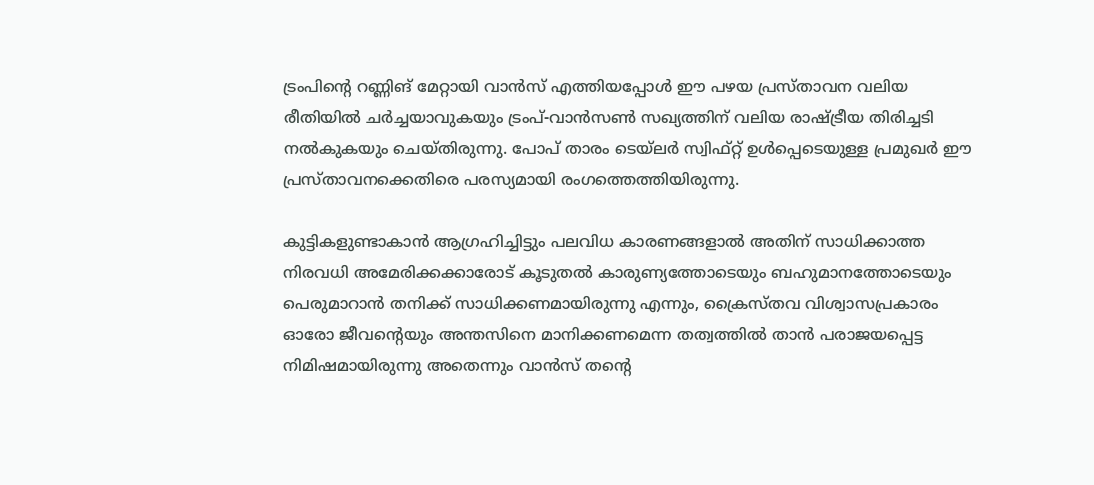ട്രംപിന്റെ റണ്ണിങ് മേറ്റായി വാന്‍സ് എത്തിയപ്പോള്‍ ഈ പഴയ പ്രസ്താവന വലിയ രീതിയില്‍ ചര്‍ച്ചയാവുകയും ട്രംപ്-വാന്‍സണ്‍ സഖ്യത്തിന് വലിയ രാഷ്ട്രീയ തിരിച്ചടി നല്‍കുകയും ചെയ്തിരുന്നു. പോപ് താരം ടെയ്ലര്‍ സ്വിഫ്റ്റ് ഉള്‍പ്പെടെയുള്ള പ്രമുഖര്‍ ഈ പ്രസ്താവനക്കെതിരെ പരസ്യമായി രംഗത്തെത്തിയിരുന്നു.

കുട്ടികളുണ്ടാകാന്‍ ആഗ്രഹിച്ചിട്ടും പലവിധ കാരണങ്ങളാല്‍ അതിന് സാധിക്കാത്ത നിരവധി അമേരിക്കക്കാരോട് കൂടുതല്‍ കാരുണ്യത്തോടെയും ബഹുമാനത്തോടെയും പെരുമാറാന്‍ തനിക്ക് സാധിക്കണമായിരുന്നു എന്നും, ക്രൈസ്തവ വിശ്വാസപ്രകാരം ഓരോ ജീവന്റെയും അന്തസിനെ മാനിക്കണമെന്ന തത്വത്തില്‍ താന്‍ പരാജയപ്പെട്ട നിമിഷമായിരുന്നു അതെന്നും വാന്‍സ് തന്റെ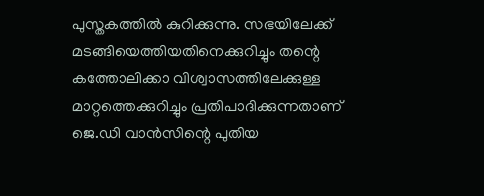പുസ്തകത്തില്‍ കുറിക്കുന്നു. സഭയിലേക്ക് മടങ്ങിയെത്തിയതിനെക്കുറിച്ചും തന്റെ കത്തോലിക്കാ വിശ്വാസത്തിലേക്കുള്ള മാറ്റത്തെക്കുറിച്ചും പ്രതിപാദിക്കുന്നതാണ് ജെ.ഡി വാന്‍സിന്റെ പുതിയ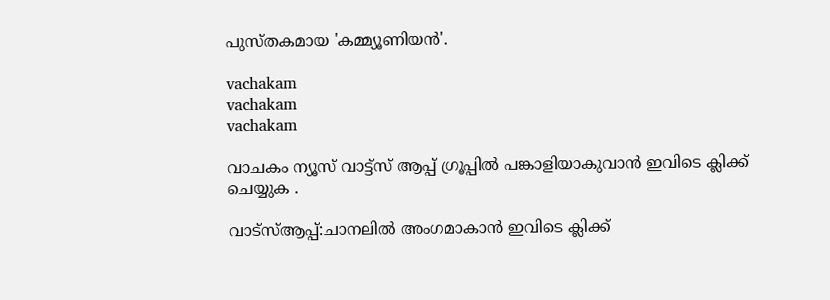പുസ്തകമായ 'കമ്മ്യൂണിയന്‍'.

vachakam
vachakam
vachakam

വാചകം ന്യൂസ് വാട്ട്സ് ആപ്പ് ഗ്രൂപ്പിൽ പങ്കാളിയാകുവാൻ ഇവിടെ ക്ലിക്ക് ചെയ്യുക .

വാട്സ്ആപ്പ്:ചാനലിൽ അംഗമാകാൻ ഇവിടെ ക്ലിക്ക്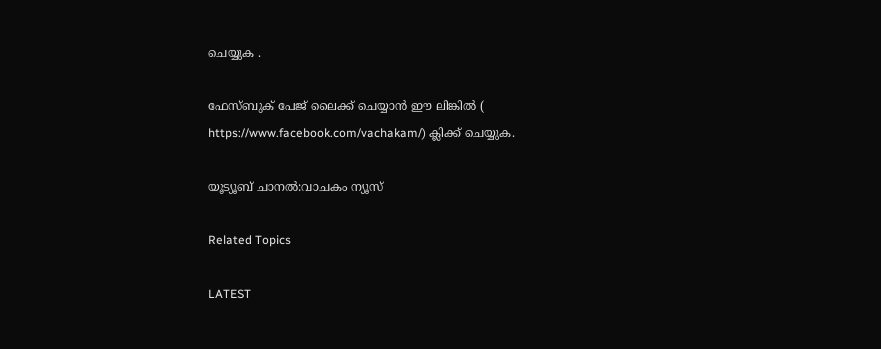ചെയ്യുക .

ഫേസ്ബുക് പേജ് ലൈക്ക് ചെയ്യാൻ ഈ ലിങ്കിൽ (
https://www.facebook.com/vachakam/) ക്ലിക്ക് ചെയ്യുക.

യൂട്യൂബ് ചാനൽ:വാചകം ന്യൂസ്

Related Topics

LATEST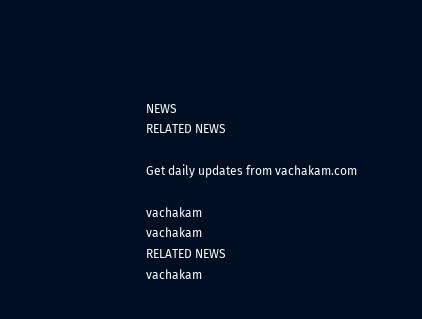NEWS
RELATED NEWS

Get daily updates from vachakam.com

vachakam
vachakam
RELATED NEWS
vachakam